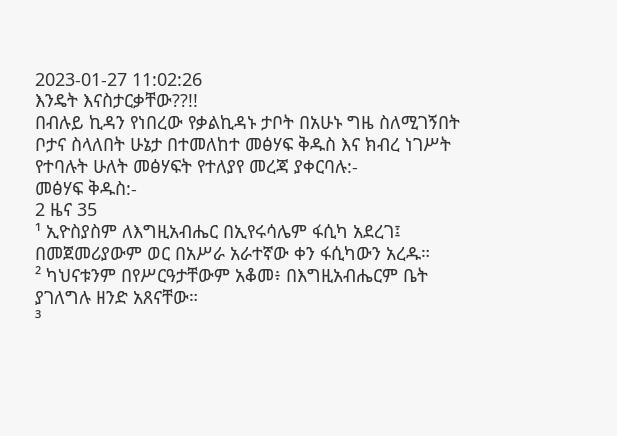2023-01-27 11:02:26
እንዴት እናስታርቃቸው??!!
በብሉይ ኪዳን የነበረው የቃልኪዳኑ ታቦት በአሁኑ ግዜ ስለሚገኝበት ቦታና ስላለበት ሁኔታ በተመለከተ መፅሃፍ ቅዱስ እና ክብረ ነገሥት የተባሉት ሁለት መፅሃፍት የተለያየ መረጃ ያቀርባሉ:-
መፅሃፍ ቅዱስ:-
2 ዜና 35
¹ ኢዮስያስም ለእግዚአብሔር በኢየሩሳሌም ፋሲካ አደረገ፤ በመጀመሪያውም ወር በአሥራ አራተኛው ቀን ፋሲካውን አረዱ።
² ካህናቱንም በየሥርዓታቸውም አቆመ፥ በእግዚአብሔርም ቤት ያገለግሉ ዘንድ አጸናቸው።
³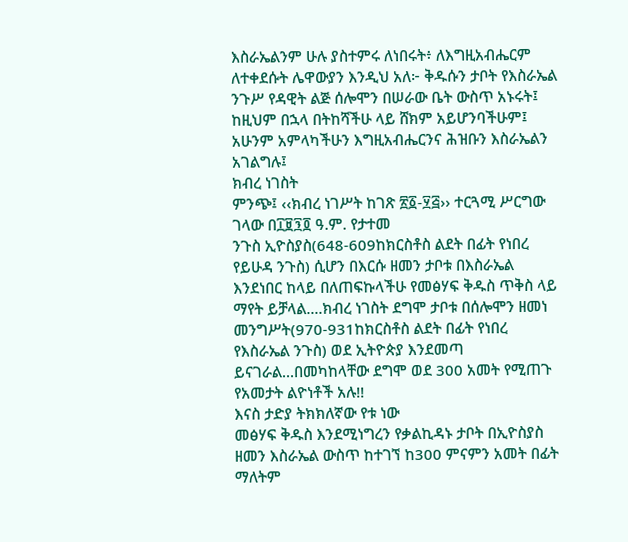እስራኤልንም ሁሉ ያስተምሩ ለነበሩት፥ ለእግዚአብሔርም ለተቀደሱት ሌዋውያን እንዲህ አለ፦ ቅዱሱን ታቦት የእስራኤል ንጉሥ የዳዊት ልጅ ሰሎሞን በሠራው ቤት ውስጥ አኑሩት፤ ከዚህም በኋላ በትከሻችሁ ላይ ሸክም አይሆንባችሁም፤ አሁንም አምላካችሁን እግዚአብሔርንና ሕዝቡን እስራኤልን አገልግሉ፤
ክብረ ነገስት
ምንጭ፤ ‹‹ክብረ ነገሥት ከገጽ ፳፩-፶፭›› ተርጓሚ ሥርግው ገላው በ፲፱፺፬ ዓ.ም. የታተመ
ንጉስ ኢዮስያስ(648-609ከክርስቶስ ልደት በፊት የነበረ የይሁዳ ንጉስ) ሲሆን በእርሱ ዘመን ታቦቱ በእስራኤል እንደነበር ከላይ በለጠፍኩላችሁ የመፅሃፍ ቅዱስ ጥቅስ ላይ ማየት ይቻላል....ክብረ ነገስት ደግሞ ታቦቱ በሰሎሞን ዘመነ መንግሥት(970-931ከክርስቶስ ልደት በፊት የነበረ የእስራኤል ንጉስ) ወደ ኢትዮጵያ እንደመጣ ይናገራል...በመካከላቸው ደግሞ ወደ 300 አመት የሚጠጉ የአመታት ልዮነቶች አሉ!!
እናስ ታድያ ትክክለኛው የቱ ነው
መፅሃፍ ቅዱስ እንደሚነግረን የቃልኪዳኑ ታቦት በኢዮስያስ ዘመን እስራኤል ውስጥ ከተገኘ ከ300 ምናምን አመት በፊት ማለትም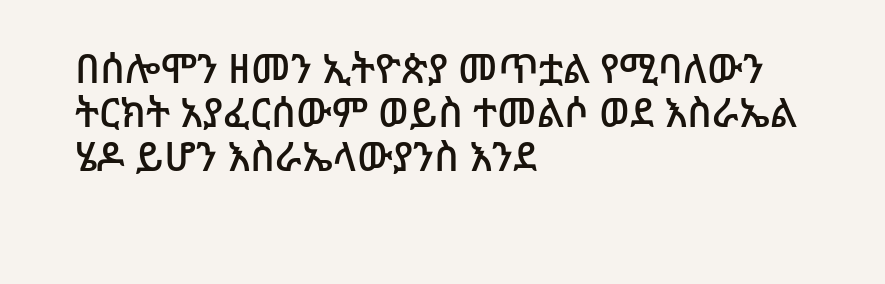በሰሎሞን ዘመን ኢትዮጵያ መጥቷል የሚባለውን ትርክት አያፈርሰውም ወይስ ተመልሶ ወደ እስራኤል ሄዶ ይሆን እስራኤላውያንስ እንደ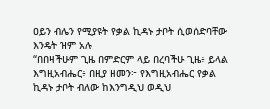ዐይን ብሌን የሚያዩት የቃል ኪዳኑ ታቦት ሲወሰድባቸው እንዴት ዝም አሉ
“በበዛችሁም ጊዜ በምድርም ላይ በረባችሁ ጊዜ፥ ይላል እግዚአብሔር፥ በዚያ ዘመን፦ የእግዚአብሔር የቃል ኪዳኑ ታቦት ብለው ከእንግዲህ ወዲህ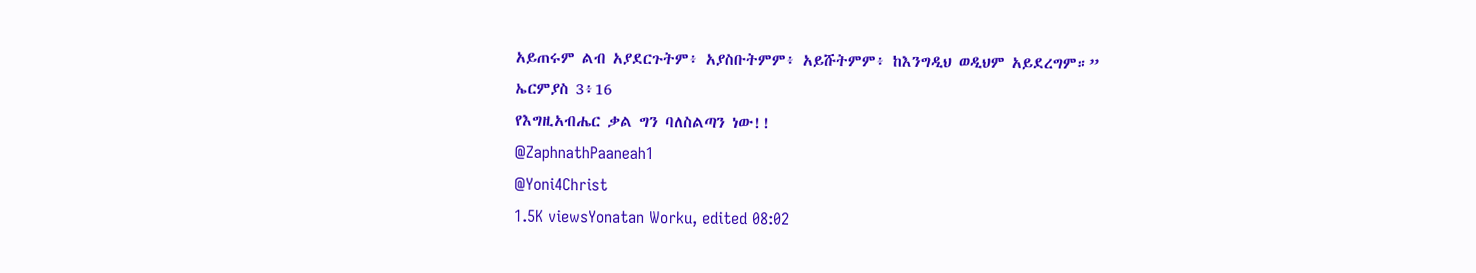አይጠሩም ልብ አያደርጉትም፥ አያስቡትምም፥ አይሹትምም፥ ከእንግዲህ ወዲህም አይደረግም።”
ኤርምያስ 3፥16
የእግዚአብሔር ቃል ግን ባለስልጣን ነው!!
@ZaphnathPaaneah1
@Yoni4Christ
1.5K viewsYonatan Worku, edited 08:02